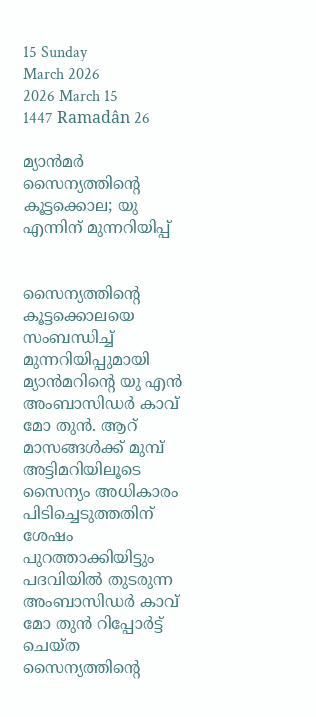15 Sunday
March 2026
2026 March 15
1447 Ramadân 26

മ്യാന്‍മര്‍ സൈന്യത്തിന്റെ കൂട്ടക്കൊല; യു എന്നിന് മുന്നറിയിപ്പ്


സൈന്യത്തിന്റെ കൂട്ടക്കൊലയെ സംബന്ധിച്ച് മുന്നറിയിപ്പുമായി മ്യാന്‍മറിന്റെ യു എന്‍ അംബാസിഡര്‍ കാവ് മോ തുന്‍. ആറ് മാസങ്ങള്‍ക്ക് മുമ്പ് അട്ടിമറിയിലൂടെ സൈന്യം അധികാരം പിടിച്ചെടുത്തതിന് ശേഷം പുറത്താക്കിയിട്ടും പദവിയില്‍ തുടരുന്ന അംബാസിഡര്‍ കാവ് മോ തുന്‍ റിപ്പോര്‍ട്ട് ചെയ്ത സൈന്യത്തിന്റെ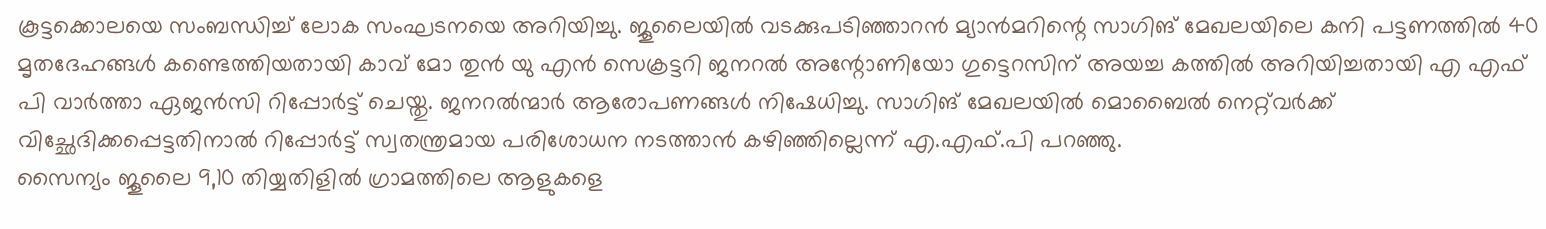കൂട്ടക്കൊലയെ സംബന്ധിച്ച് ലോക സംഘടനയെ അറിയിച്ചു. ജൂലൈയില്‍ വടക്കുപടിഞ്ഞാറന്‍ മ്യാന്‍മറിന്റെ സാഗിങ് മേഖലയിലെ കനി പട്ടണത്തില്‍ 40 മൃതദേഹങ്ങള്‍ കണ്ടെത്തിയതായി കാവ് മോ തുന്‍ യു എന്‍ സെക്രട്ടറി ജനറല്‍ അന്റോണിയോ ഗുട്ടെറസിന് അയച്ച കത്തില്‍ അറിയിച്ചതായി എ എഫ് പി വാര്‍ത്താ ഏജന്‍സി റിപ്പോര്‍ട്ട് ചെയ്തു. ജനറല്‍ന്മാര്‍ ആരോപണങ്ങള്‍ നിഷേധിച്ചു. സാഗിങ് മേഖലയില്‍ മൊബൈല്‍ നെറ്റ്‌വര്‍ക്ക് വിച്ഛേദിക്കപ്പെട്ടതിനാല്‍ റിപ്പോര്‍ട്ട് സ്വതന്ത്രമായ പരിശോധന നടത്താന്‍ കഴിഞ്ഞില്ലെന്ന് എ.എഫ്.പി പറഞ്ഞു.
സൈന്യം ജൂലൈ 9,10 തിയ്യതിളില്‍ ഗ്രാമത്തിലെ ആളുകളെ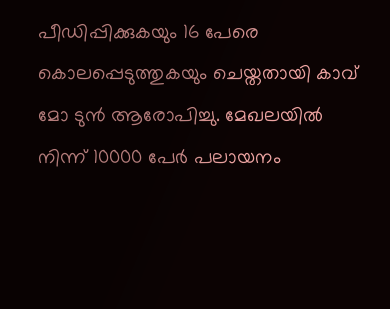പീഡിപ്പിക്കുകയും 16 പേരെ കൊലപ്പെടുത്തുകയും ചെയ്തതായി കാവ് മോ ടുന്‍ ആരോപിച്ചു. മേഖലയില്‍ നിന്ന് 10000 പേര്‍ പലായനം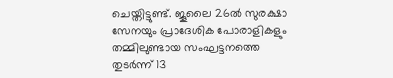ചെയ്തിട്ടുണ്ട്. ജൂലൈ 26ല്‍ സുരക്ഷാ സേനയും പ്രാദേശിക പോരാളികളും തമ്മിലുണ്ടായ സംഘട്ടനത്തെ തുടര്‍ന്ന് 13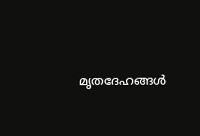മൃതദേഹങ്ങള്‍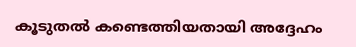കൂടുതല്‍ കണ്ടെത്തിയതായി അദ്ദേഹം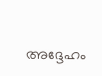അദ്ദേഹം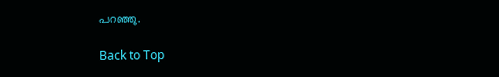പറഞ്ഞു.

Back to Top